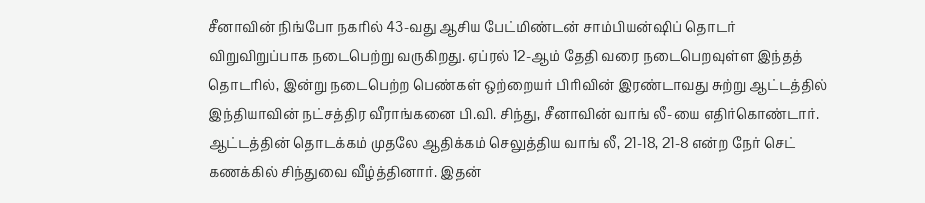சீனாவின் நிங்போ நகரில் 43-வது ஆசிய பேட்மிண்டன் சாம்பியன்ஷிப் தொடர் விறுவிறுப்பாக நடைபெற்று வருகிறது. ஏப்ரல் 12-ஆம் தேதி வரை நடைபெறவுள்ள இந்தத் தொடரில், இன்று நடைபெற்ற பெண்கள் ஒற்றையர் பிரிவின் இரண்டாவது சுற்று ஆட்டத்தில் இந்தியாவின் நட்சத்திர வீராங்கனை பி.வி. சிந்து, சீனாவின் வாங் லீ-யை எதிர்கொண்டார். ஆட்டத்தின் தொடக்கம் முதலே ஆதிக்கம் செலுத்திய வாங் லீ, 21-18, 21-8 என்ற நேர் செட் கணக்கில் சிந்துவை வீழ்த்தினார். இதன்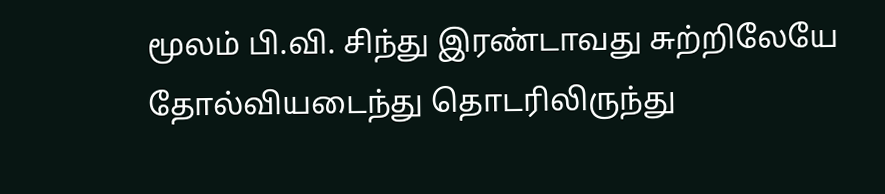மூலம் பி.வி. சிந்து இரண்டாவது சுற்றிலேயே தோல்வியடைந்து தொடரிலிருந்து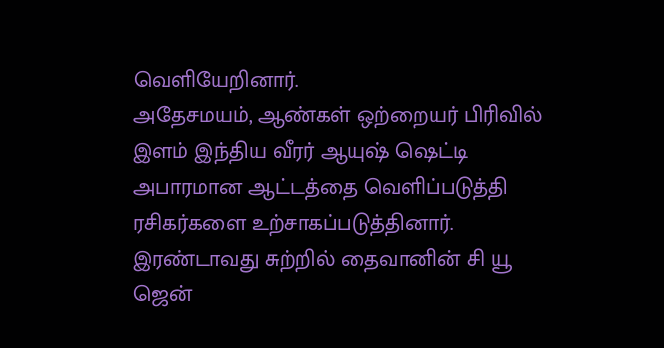வெளியேறினார்.
அதேசமயம், ஆண்கள் ஒற்றையர் பிரிவில் இளம் இந்திய வீரர் ஆயுஷ் ஷெட்டி அபாரமான ஆட்டத்தை வெளிப்படுத்தி ரசிகர்களை உற்சாகப்படுத்தினார். இரண்டாவது சுற்றில் தைவானின் சி யூ ஜென்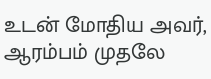உடன் மோதிய அவர், ஆரம்பம் முதலே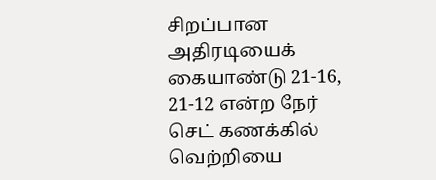சிறப்பான அதிரடியைக் கையாண்டு 21-16, 21-12 என்ற நேர் செட் கணக்கில் வெற்றியை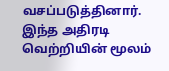வசப்படுத்தினார். இந்த அதிரடி வெற்றியின் மூலம்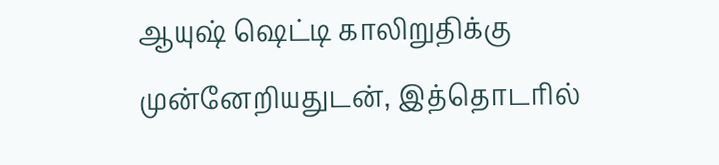ஆயுஷ் ஷெட்டி காலிறுதிக்கு முன்னேறியதுடன், இத்தொடரில்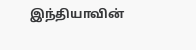இந்தியாவின்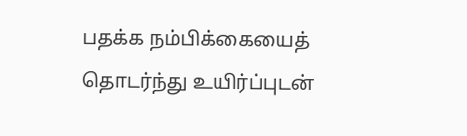பதக்க நம்பிக்கையைத் தொடர்ந்து உயிர்ப்புடன்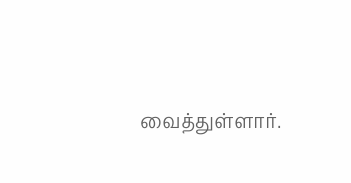வைத்துள்ளார்.